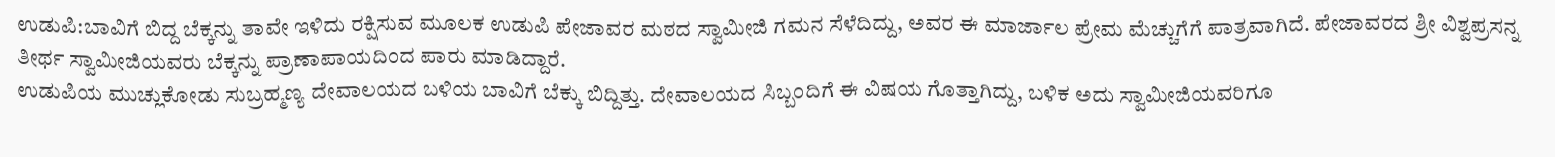ಉಡುಪಿ:ಬಾವಿಗೆ ಬಿದ್ದ ಬೆಕ್ಕನ್ನು ತಾವೇ ಇಳಿದು ರಕ್ಷಿಸುವ ಮೂಲಕ ಉಡುಪಿ ಪೇಜಾವರ ಮಠದ ಸ್ವಾಮೀಜಿ ಗಮನ ಸೆಳೆದಿದ್ದು, ಅವರ ಈ ಮಾರ್ಜಾಲ ಪ್ರೇಮ ಮೆಚ್ಚುಗೆಗೆ ಪಾತ್ರವಾಗಿದೆ. ಪೇಜಾವರದ ಶ್ರೀ ವಿಶ್ವಪ್ರಸನ್ನ ತೀರ್ಥ ಸ್ವಾಮೀಜಿಯವರು ಬೆಕ್ಕನ್ನು ಪ್ರಾಣಾಪಾಯದಿಂದ ಪಾರು ಮಾಡಿದ್ದಾರೆ.
ಉಡುಪಿಯ ಮುಚ್ಲುಕೋಡು ಸುಬ್ರಹ್ಮಣ್ಯ ದೇವಾಲಯದ ಬಳಿಯ ಬಾವಿಗೆ ಬೆಕ್ಕು ಬಿದ್ದಿತ್ತು. ದೇವಾಲಯದ ಸಿಬ್ಬಂದಿಗೆ ಈ ವಿಷಯ ಗೊತ್ತಾಗಿದ್ದು, ಬಳಿಕ ಅದು ಸ್ವಾಮೀಜಿಯವರಿಗೂ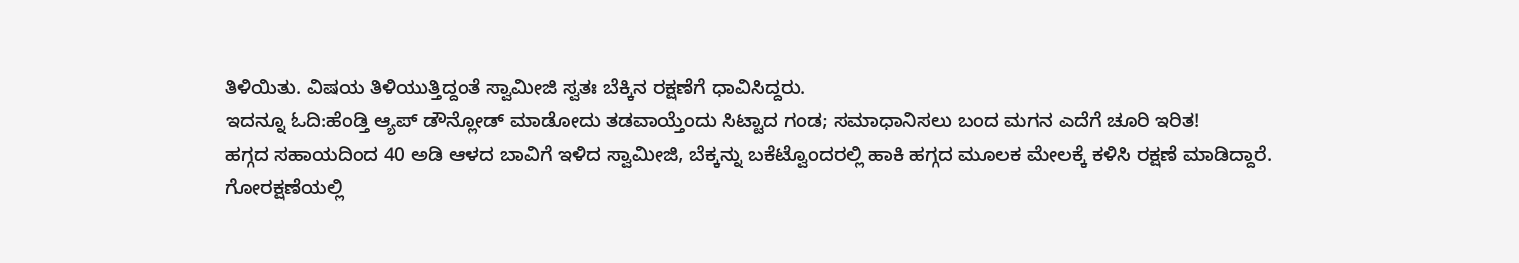ತಿಳಿಯಿತು. ವಿಷಯ ತಿಳಿಯುತ್ತಿದ್ದಂತೆ ಸ್ವಾಮೀಜಿ ಸ್ವತಃ ಬೆಕ್ಕಿನ ರಕ್ಷಣೆಗೆ ಧಾವಿಸಿದ್ದರು.
ಇದನ್ನೂ ಓದಿ:ಹೆಂಡ್ತಿ ಆ್ಯಪ್ ಡೌನ್ಲೋಡ್ ಮಾಡೋದು ತಡವಾಯ್ತೆಂದು ಸಿಟ್ಟಾದ ಗಂಡ; ಸಮಾಧಾನಿಸಲು ಬಂದ ಮಗನ ಎದೆಗೆ ಚೂರಿ ಇರಿತ!
ಹಗ್ಗದ ಸಹಾಯದಿಂದ 40 ಅಡಿ ಆಳದ ಬಾವಿಗೆ ಇಳಿದ ಸ್ವಾಮೀಜಿ, ಬೆಕ್ಕನ್ನು ಬಕೆಟ್ವೊಂದರಲ್ಲಿ ಹಾಕಿ ಹಗ್ಗದ ಮೂಲಕ ಮೇಲಕ್ಕೆ ಕಳಿಸಿ ರಕ್ಷಣೆ ಮಾಡಿದ್ದಾರೆ. ಗೋರಕ್ಷಣೆಯಲ್ಲಿ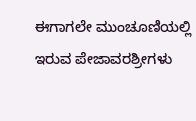ಈಗಾಗಲೇ ಮುಂಚೂಣಿಯಲ್ಲಿ ಇರುವ ಪೇಜಾವರಶ್ರೀಗಳು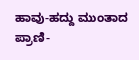ಹಾವು-ಹದ್ದು ಮುಂತಾದ ಪ್ರಾಣಿ-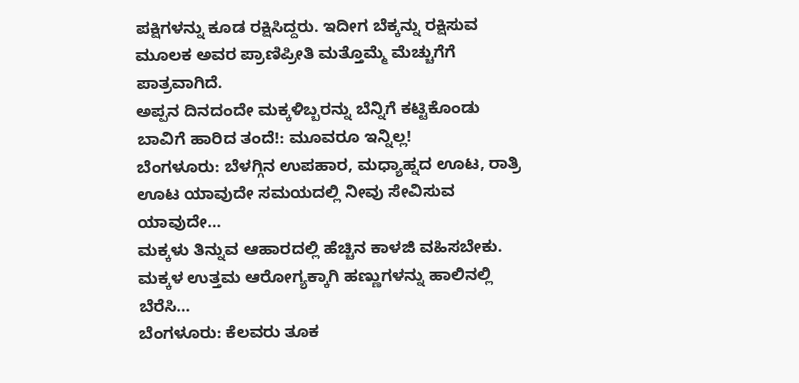ಪಕ್ಷಿಗಳನ್ನು ಕೂಡ ರಕ್ಷಿಸಿದ್ದರು. ಇದೀಗ ಬೆಕ್ಕನ್ನು ರಕ್ಷಿಸುವ ಮೂಲಕ ಅವರ ಪ್ರಾಣಿಪ್ರೀತಿ ಮತ್ತೊಮ್ಮೆ ಮೆಚ್ಚುಗೆಗೆ ಪಾತ್ರವಾಗಿದೆ.
ಅಪ್ಪನ ದಿನದಂದೇ ಮಕ್ಕಳಿಬ್ಬರನ್ನು ಬೆನ್ನಿಗೆ ಕಟ್ಟಿಕೊಂಡು ಬಾವಿಗೆ ಹಾರಿದ ತಂದೆ!: ಮೂವರೂ ಇನ್ನಿಲ್ಲ!
ಬೆಂಗಳೂರು: ಬೆಳಗ್ಗಿನ ಉಪಹಾರ, ಮಧ್ಯಾಹ್ನದ ಊಟ, ರಾತ್ರಿ ಊಟ ಯಾವುದೇ ಸಮಯದಲ್ಲಿ ನೀವು ಸೇವಿಸುವ ಯಾವುದೇ…
ಮಕ್ಕಳು ತಿನ್ನುವ ಆಹಾರದಲ್ಲಿ ಹೆಚ್ಚಿನ ಕಾಳಜಿ ವಹಿಸಬೇಕು. ಮಕ್ಕಳ ಉತ್ತಮ ಆರೋಗ್ಯಕ್ಕಾಗಿ ಹಣ್ಣುಗಳನ್ನು ಹಾಲಿನಲ್ಲಿ ಬೆರೆಸಿ…
ಬೆಂಗಳೂರು: ಕೆಲವರು ತೂಕ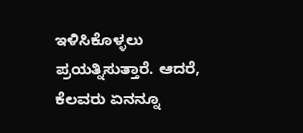ಇಳಿಸಿಕೊಳ್ಳಲು ಪ್ರಯತ್ನಿಸುತ್ತಾರೆ. ಆದರೆ, ಕೆಲವರು ಏನನ್ನೂ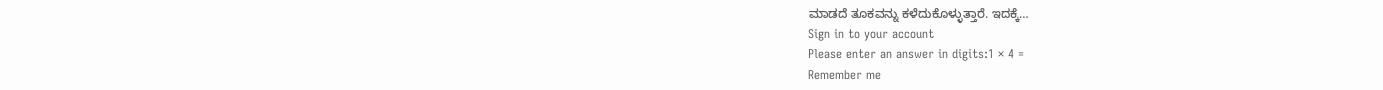ಮಾಡದೆ ತೂಕವನ್ನು ಕಳೆದುಕೊಳ್ಳುತ್ತಾರೆ. ಇದಕ್ಕೆ…
Sign in to your account
Please enter an answer in digits:1 × 4 =
Remember me